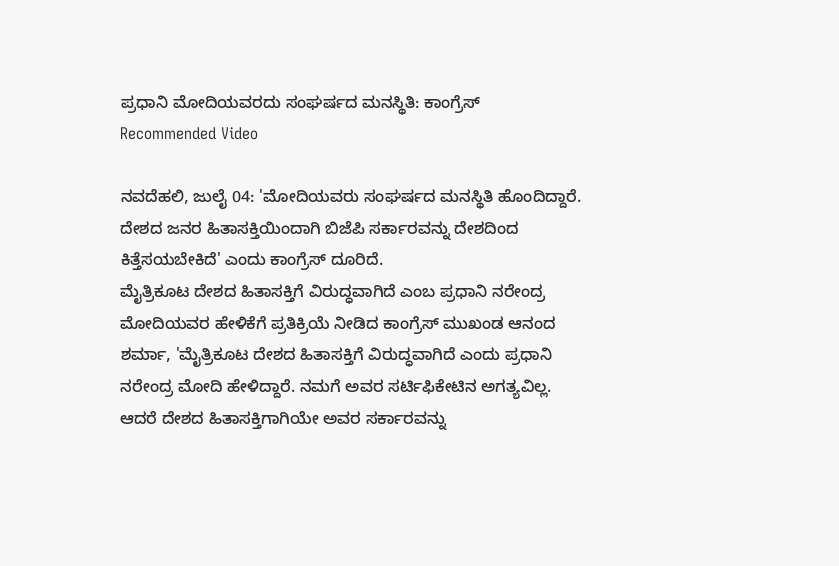ಪ್ರಧಾನಿ ಮೋದಿಯವರದು ಸಂಘರ್ಷದ ಮನಸ್ಥಿತಿ: ಕಾಂಗ್ರೆಸ್
Recommended Video

ನವದೆಹಲಿ, ಜುಲೈ 04: 'ಮೋದಿಯವರು ಸಂಘರ್ಷದ ಮನಸ್ಥಿತಿ ಹೊಂದಿದ್ದಾರೆ. ದೇಶದ ಜನರ ಹಿತಾಸಕ್ತಿಯಿಂದಾಗಿ ಬಿಜೆಪಿ ಸರ್ಕಾರವನ್ನು ದೇಶದಿಂದ ಕಿತ್ತೆಸಯಬೇಕಿದೆ' ಎಂದು ಕಾಂಗ್ರೆಸ್ ದೂರಿದೆ.
ಮೈತ್ರಿಕೂಟ ದೇಶದ ಹಿತಾಸಕ್ತಿಗೆ ವಿರುದ್ಧವಾಗಿದೆ ಎಂಬ ಪ್ರಧಾನಿ ನರೇಂದ್ರ ಮೋದಿಯವರ ಹೇಳಿಕೆಗೆ ಪ್ರತಿಕ್ರಿಯೆ ನೀಡಿದ ಕಾಂಗ್ರೆಸ್ ಮುಖಂಡ ಆನಂದ ಶರ್ಮಾ, 'ಮೈತ್ರಿಕೂಟ ದೇಶದ ಹಿತಾಸಕ್ತಿಗೆ ವಿರುದ್ಧವಾಗಿದೆ ಎಂದು ಪ್ರಧಾನಿ ನರೇಂದ್ರ ಮೋದಿ ಹೇಳಿದ್ದಾರೆ. ನಮಗೆ ಅವರ ಸರ್ಟಿಫಿಕೇಟಿನ ಅಗತ್ಯವಿಲ್ಲ. ಆದರೆ ದೇಶದ ಹಿತಾಸಕ್ತಿಗಾಗಿಯೇ ಅವರ ಸರ್ಕಾರವನ್ನು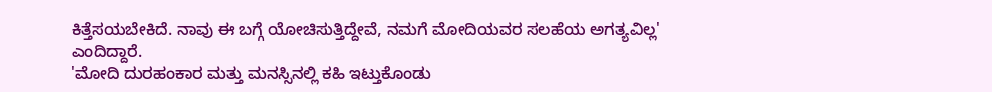ಕಿತ್ತೆಸಯಬೇಕಿದೆ. ನಾವು ಈ ಬಗ್ಗೆ ಯೋಚಿಸುತ್ತಿದ್ದೇವೆ, ನಮಗೆ ಮೋದಿಯವರ ಸಲಹೆಯ ಅಗತ್ಯವಿಲ್ಲ' ಎಂದಿದ್ದಾರೆ.
'ಮೋದಿ ದುರಹಂಕಾರ ಮತ್ತು ಮನಸ್ಸಿನಲ್ಲಿ ಕಹಿ ಇಟ್ತುಕೊಂಡು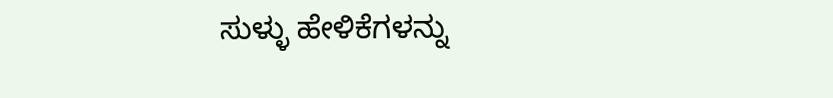ಸುಳ್ಳು ಹೇಳಿಕೆಗಳನ್ನು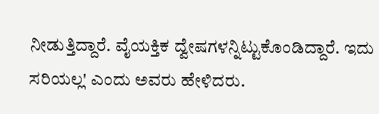ನೀಡುತ್ತಿದ್ದಾರೆ. ವೈಯಕ್ತಿಕ ದ್ವೇಷಗಳನ್ನಿಟ್ಟುಕೊಂಡಿದ್ದಾರೆ. ಇದು ಸರಿಯಲ್ಲ' ಎಂದು ಅವರು ಹೇಳಿದರು.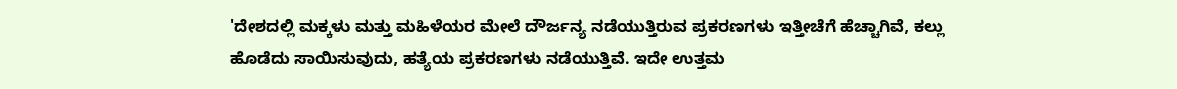'ದೇಶದಲ್ಲಿ ಮಕ್ಕಳು ಮತ್ತು ಮಹಿಳೆಯರ ಮೇಲೆ ದೌರ್ಜನ್ಯ ನಡೆಯುತ್ತಿರುವ ಪ್ರಕರಣಗಳು ಇತ್ತೀಚೆಗೆ ಹೆಚ್ಚಾಗಿವೆ, ಕಲ್ಲು ಹೊಡೆದು ಸಾಯಿಸುವುದು, ಹತ್ಯೆಯ ಪ್ರಕರಣಗಳು ನಡೆಯುತ್ತಿವೆ. ಇದೇ ಉತ್ತಮ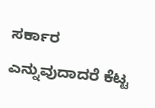ಸರ್ಕಾರ ಎನ್ನುವುದಾದರೆ ಕೆಟ್ಟ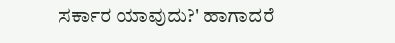ಸರ್ಕಾರ ಯಾವುದು?' ಹಾಗಾದರೆ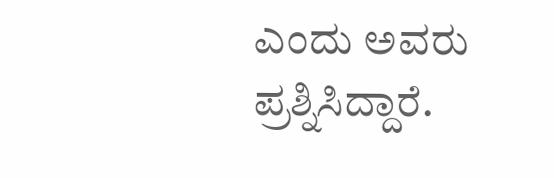ಎಂದು ಅವರು ಪ್ರಶ್ನಿಸಿದ್ದಾರೆ.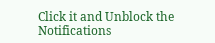Click it and Unblock the Notifications